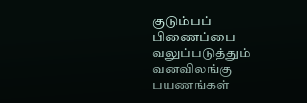குடும்பப் பிணைப்பை வலுப்படுத்தும் வனவிலங்கு பயணங்கள்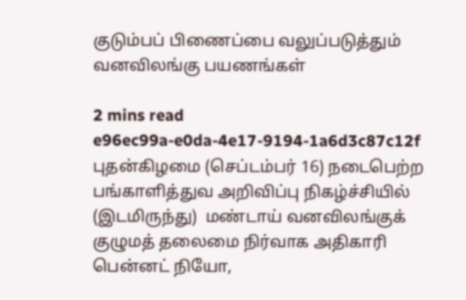குடும்பப் பிணைப்பை வலுப்படுத்தும் வனவிலங்கு பயணங்கள்

2 mins read
e96ec99a-e0da-4e17-9194-1a6d3c87c12f
புதன்கிழமை (செப்டம்பர் 16) நடைபெற்ற பங்காளித்துவ அறிவிப்பு நிகழ்ச்சியில் (இடமிருந்து)  மண்டாய் வனவிலங்குக் குழுமத் தலைமை நிர்வாக அதிகாரி பென்னட் நியோ,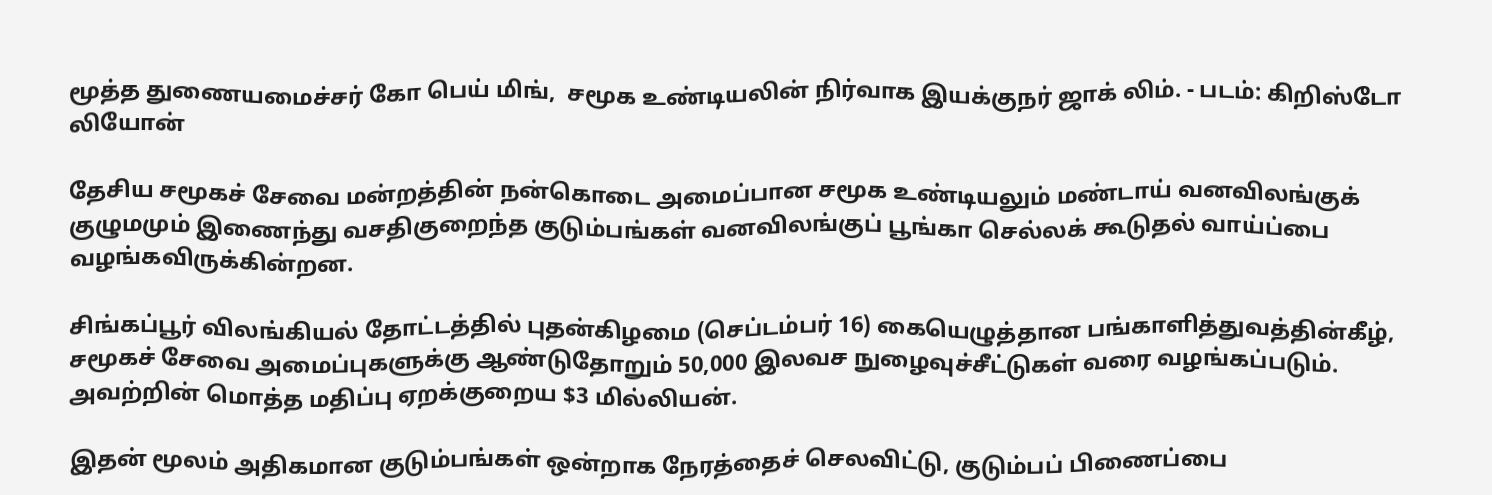மூத்த துணையமைச்சர் கோ பெய் மிங்,  சமூக உண்டியலின் நிர்வாக இயக்குநர் ஜாக் லிம். - படம்: கிறிஸ்டோ லியோன்

தேசிய சமூகச் சேவை மன்றத்தின் நன்கொடை அமைப்பான சமூக உண்டியலும் மண்டாய் வனவிலங்குக் குழுமமும் இணைந்து வசதிகுறைந்த குடும்பங்கள் வனவிலங்குப் பூங்கா செல்லக் கூடுதல் வாய்ப்பை வழங்கவிருக்கின்றன.

சிங்கப்பூர் விலங்கியல் தோட்டத்தில் புதன்கிழமை (செப்டம்பர் 16) கையெழுத்தான பங்காளித்துவத்தின்கீழ், சமூகச் சேவை அமைப்புகளுக்கு ஆண்டுதோறும் 50,000 இலவச நுழைவுச்சீட்டுகள் வரை வழங்கப்படும். அவற்றின் மொத்த மதிப்பு ஏறக்குறைய $3 மில்லியன்.

இதன் மூலம் அதிகமான குடும்பங்கள் ஒன்றாக நேரத்தைச் செலவிட்டு, குடும்பப் பிணைப்பை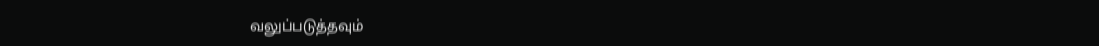வலுப்படுத்தவும்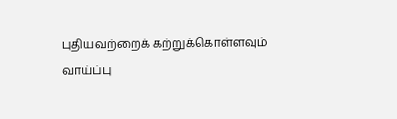புதியவற்றைக் கற்றுக்கொள்ளவும் வாய்ப்பு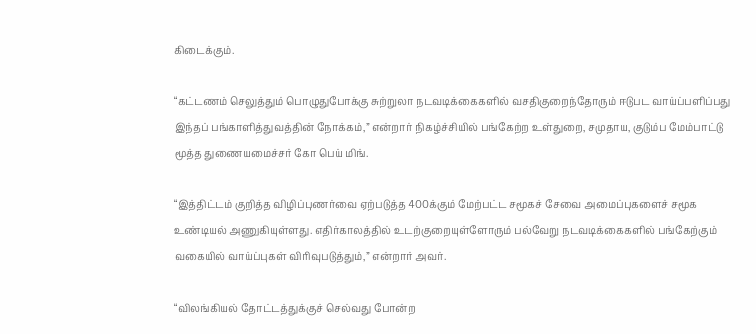கிடைக்கும்.

“கட்டணம் செலுத்தும் பொழுதுபோக்கு சுற்றுலா நடவடிக்கைகளில் வசதிகுறைந்தோரும் ஈடுபட வாய்ப்பளிப்பது இந்தப் பங்காளித்துவத்தின் நோக்கம்,” என்றார் நிகழ்ச்சியில் பங்கேற்ற உள்துறை, சமுதாய, குடும்ப மேம்பாட்டு மூத்த துணையமைச்சர் கோ பெய் மிங்.

“இத்திட்டம் குறித்த விழிப்புணர்வை ஏற்படுத்த 400க்கும் மேற்பட்ட சமூகச் சேவை அமைப்புகளைச் சமூக உண்டியல் அணுகியுள்ளது. எதிர்காலத்தில் உடற்குறையுள்ளோரும் பல்வேறு நடவடிக்கைகளில் பங்கேற்கும் வகையில் வாய்ப்புகள் விரிவுபடுத்தும்,” என்றார் அவர்.

“விலங்கியல் தோட்டத்துக்குச் செல்வது போன்ற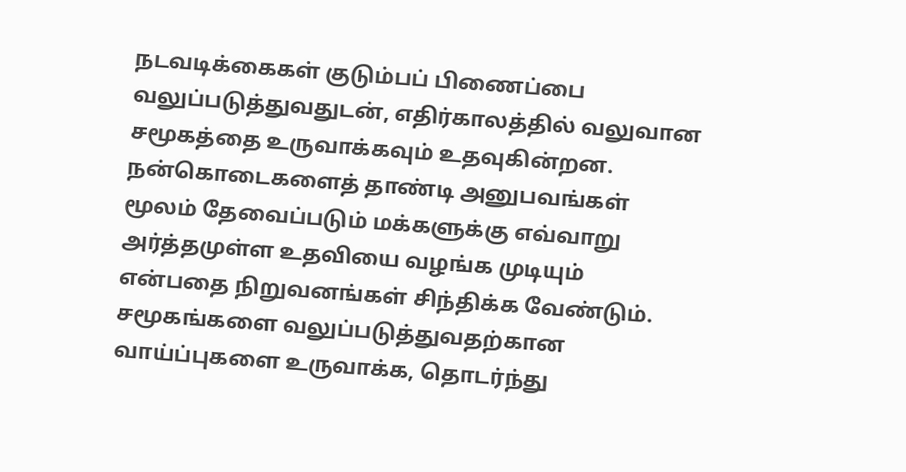நடவடிக்கைகள் குடும்பப் பிணைப்பை வலுப்படுத்துவதுடன், எதிர்காலத்தில் வலுவான சமூகத்தை உருவாக்கவும் உதவுகின்றன. நன்கொடைகளைத் தாண்டி அனுபவங்கள் மூலம் தேவைப்படும் மக்களுக்கு எவ்வாறு அர்த்தமுள்ள உதவியை வழங்க முடியும் என்பதை நிறுவனங்கள் சிந்திக்க வேண்டும். சமூகங்களை வலுப்படுத்துவதற்கான வாய்ப்புகளை உருவாக்க, தொடர்ந்து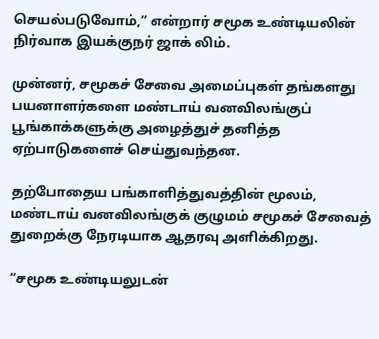செயல்படுவோம்,” என்றார் சமூக உண்டியலின் நிர்வாக இயக்குநர் ஜாக் லிம்.

முன்னர், சமூகச் சேவை அமைப்புகள் தங்களது பயனாளர்களை மண்டாய் வனவிலங்குப் பூங்காக்களுக்கு அழைத்துச் தனித்த ஏற்பாடுகளைச் செய்துவந்தன.

தற்போதைய பங்காளித்துவத்தின் மூலம், மண்டாய் வனவிலங்குக் குழுமம் சமூகச் சேவைத் துறைக்கு நேரடியாக ஆதரவு அளிக்கிறது.

“சமூக உண்டியலுடன்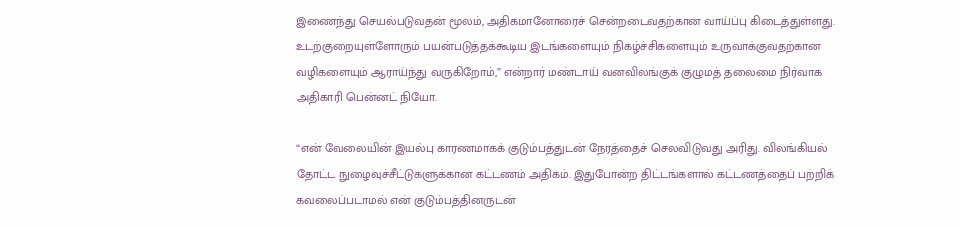இணைந்து செயல்படுவதன் மூலம், அதிகமானோரைச் சென்றடைவதற்கான வாய்ப்பு கிடைத்துள்ளது. உடற்குறையுள்ளோரும் பயன்படுத்தக்கூடிய இடங்களையும் நிகழ்ச்சிகளையும் உருவாக்குவதற்கான வழிகளையும் ஆராய்ந்து வருகிறோம்,” என்றார் மண்டாய் வனவிலங்குக் குழுமத் தலைமை நிர்வாக அதிகாரி பென்னட் நியோ.

“என் வேலையின் இயல்பு காரணமாகக் குடும்பத்துடன் நேரத்தைச் செலவிடுவது அரிது. விலங்கியல் தோட்ட நுழைவுச்சீட்டுகளுக்கான கட்டணம் அதிகம். இதுபோன்ற திட்டங்களால் கட்டணத்தைப் பற்றிக் கவலைப்படாமல் என் குடும்பத்தினருடன்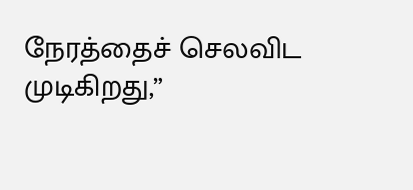நேரத்தைச் செலவிட முடிகிறது,”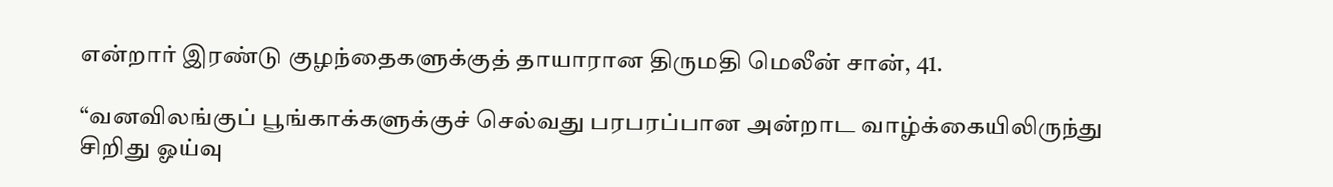என்றார் இரண்டு குழந்தைகளுக்குத் தாயாரான திருமதி மெலீன் சான், 41.

“வனவிலங்குப் பூங்காக்களுக்குச் செல்வது பரபரப்பான அன்றாட வாழ்க்கையிலிருந்து சிறிது ஓய்வு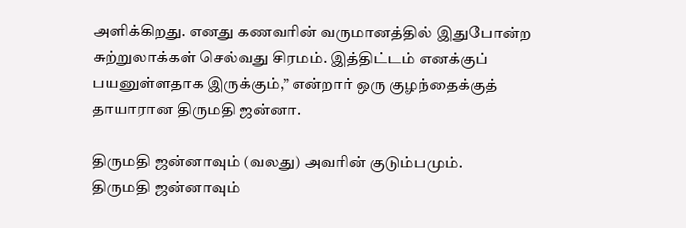அளிக்கிறது. எனது கணவரின் வருமானத்தில் இதுபோன்ற சுற்றுலாக்கள் செல்வது சிரமம். இத்திட்டம் எனக்குப் பயனுள்ளதாக இருக்கும்,” என்றார் ஒரு குழந்தைக்குத் தாயாரான திருமதி ஜன்னா.

திருமதி ஜன்னாவும் (வலது) அவரின் குடும்பமும்.
திருமதி ஜன்னாவும்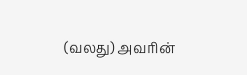(வலது) அவரின்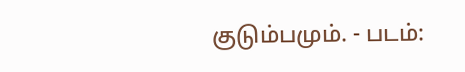குடும்பமும். - படம்: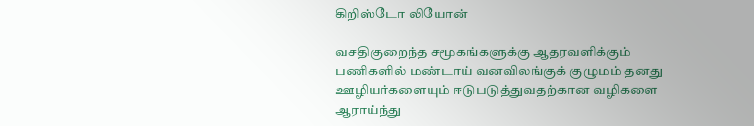கிறிஸ்டோ லியோன்

வசதிகுறைந்த சமூகங்களுக்கு ஆதரவளிக்கும் பணிகளில் மண்டாய் வனவிலங்குக் குழுமம் தனது ஊழியர்களையும் ஈடுபடுத்துவதற்கான வழிகளை ஆராய்ந்து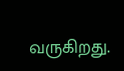வருகிறது.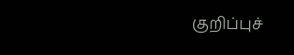குறிப்புச்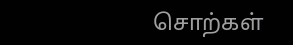சொற்கள்